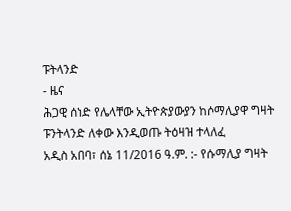ፑትላንድ
- ዜና
ሕጋዊ ሰነድ የሌላቸው ኢትዮጵያውያን ከሶማሊያዋ ግዛት ፑንትላንድ ለቀው እንዲወጡ ትዕዛዝ ተላለፈ
አዲስ አበባ፣ ሰኔ 11/2016 ዓ.ም. :- የሱማሊያ ግዛት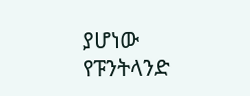ያሆነው የፑንትላንድ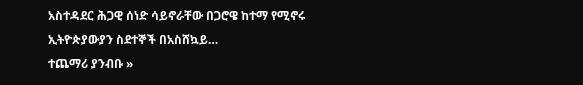አስተዳደር ሕጋዊ ሰነድ ሳይኖራቸው በጋሮዌ ከተማ የሚኖሩ ኢትዮጵያውያን ስደተኞች በአስሸኳይ…
ተጨማሪ ያንብቡ »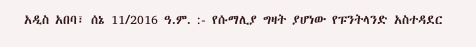አዲስ አበባ፣ ሰኔ 11/2016 ዓ.ም. :- የሱማሊያ ግዛት ያሆነው የፑንትላንድ አስተዳደር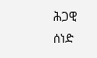ሕጋዊ ሰነድ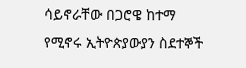ሳይኖራቸው በጋሮዌ ከተማ የሚኖሩ ኢትዮጵያውያን ስደተኞች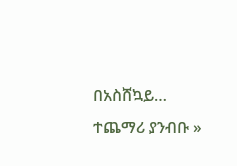በአስሸኳይ…
ተጨማሪ ያንብቡ »